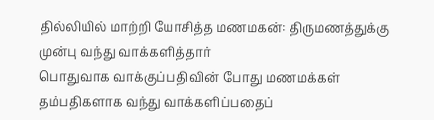தில்லியில் மாற்றி யோசித்த மணமகன்: திருமணத்துக்கு முன்பு வந்து வாக்களித்தார்
பொதுவாக வாக்குப்பதிவின் போது மணமக்கள் தம்பதிகளாக வந்து வாக்களிப்பதைப்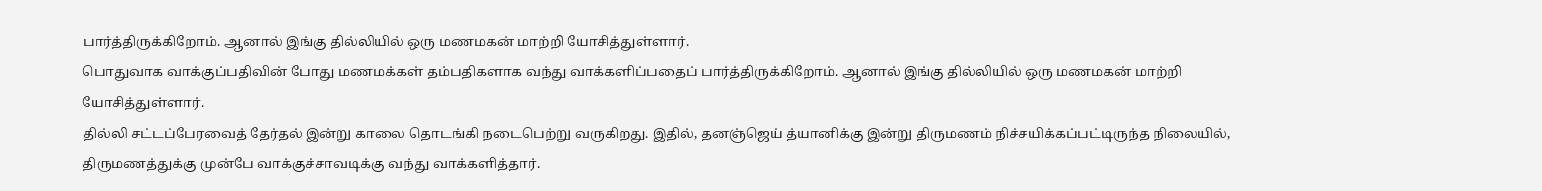பார்த்திருக்கிறோம். ஆனால் இங்கு தில்லியில் ஒரு மணமகன் மாற்றி யோசித்துள்ளார்.
பொதுவாக வாக்குப்பதிவின் போது மணமக்கள் தம்பதிகளாக வந்து வாக்களிப்பதைப் பார்த்திருக்கிறோம். ஆனால் இங்கு தில்லியில் ஒரு மணமகன் மாற்றி யோசித்துள்ளார்.
தில்லி சட்டப்பேரவைத் தேர்தல் இன்று காலை தொடங்கி நடைபெற்று வருகிறது. இதில், தனஞ்ஜெய் த்யானிக்கு இன்று திருமணம் நிச்சயிக்கப்பட்டிருந்த நிலையில், திருமணத்துக்கு முன்பே வாக்குச்சாவடிக்கு வந்து வாக்களித்தார்.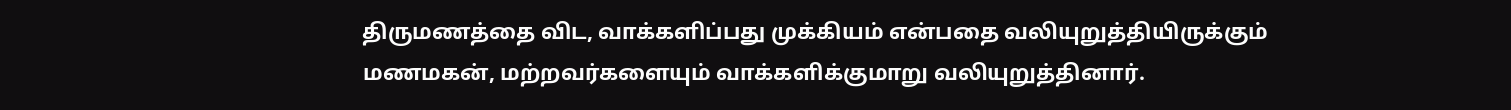திருமணத்தை விட, வாக்களிப்பது முக்கியம் என்பதை வலியுறுத்தியிருக்கும் மணமகன், மற்றவர்களையும் வாக்களிக்குமாறு வலியுறுத்தினார்.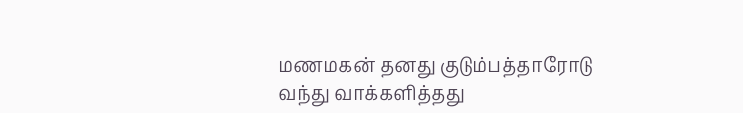மணமகன் தனது குடும்பத்தாரோடு வந்து வாக்களித்தது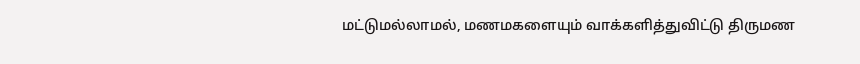மட்டுமல்லாமல், மணமகளையும் வாக்களித்துவிட்டு திருமண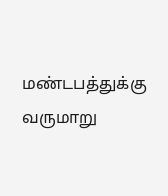மண்டபத்துக்கு வருமாறு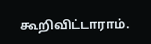கூறிவிட்டாராம்.